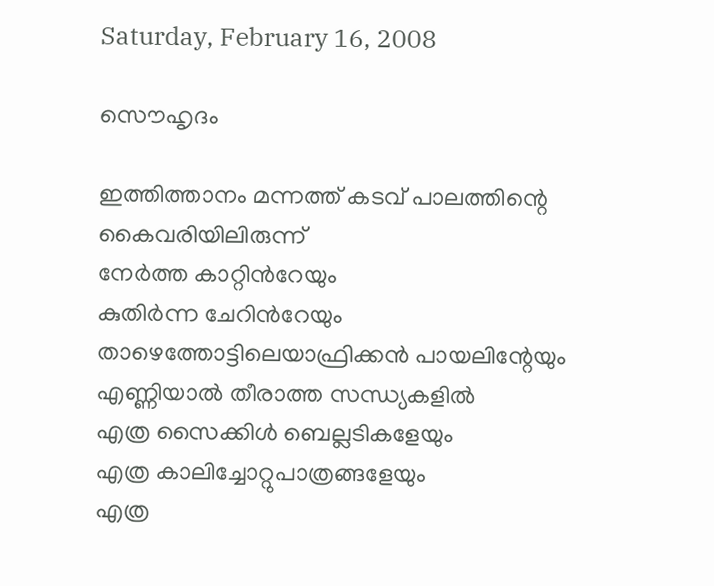Saturday, February 16, 2008

സൌഹൃദം

ഇത്തിത്താനം മന്നത്ത് കടവ് പാലത്തിന്റെ കൈവരിയിലിരുന്ന്
നേര്‍ത്ത കാറ്റിന്‍റേയും
കുതിര്‍ന്ന ചേറിന്‍റേയും
താഴെത്തോട്ടിലെയാഫ്രിക്കന്‍ പായലിന്റേയും
എണ്ണിയാല്‍ തീരാത്ത സന്ധ്യകളില്‍
എത്ര സൈക്കിള്‍ ബെല്ലടികളേയും
എത്ര കാലിച്ചോറ്റുപാത്രങ്ങളേയും
എത്ര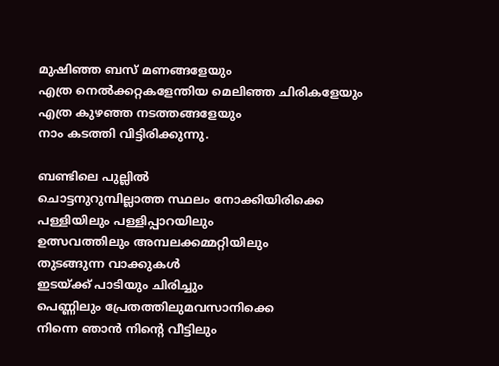മുഷിഞ്ഞ ബസ് മണങ്ങളേയും
എത്ര നെല്‍ക്കറ്റകളേന്തിയ മെലിഞ്ഞ ചിരികളേയും
എത്ര കുഴഞ്ഞ നടത്തങ്ങളേയും
നാം കടത്തി വിട്ടിരിക്കുന്നു.

ബണ്ടിലെ പുല്ലില്‍
ചൊട്ടനുറുമ്പില്ലാത്ത സ്ഥലം നോക്കിയിരിക്കെ
പള്ളിയിലും പള്ളിപ്പാറയിലും
ഉത്സവത്തിലും അമ്പലക്കമ്മറ്റിയിലും
തുടങ്ങുന്ന വാക്കുകള്‍
ഇടയ്ക്ക് പാടിയും ചിരിച്ചും
പെണ്ണിലും പ്രേതത്തിലുമവസാനിക്കെ
നിന്നെ ഞാന്‍ നിന്റെ വീട്ടിലും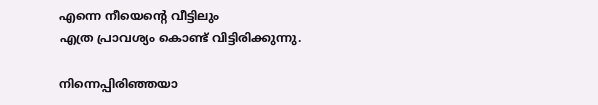എന്നെ നീയെന്‍റെ വീട്ടിലും
എത്ര പ്രാവശ്യം കൊണ്ട് വിട്ടിരിക്കുന്നു.

നിന്നെപ്പിരിഞ്ഞയാ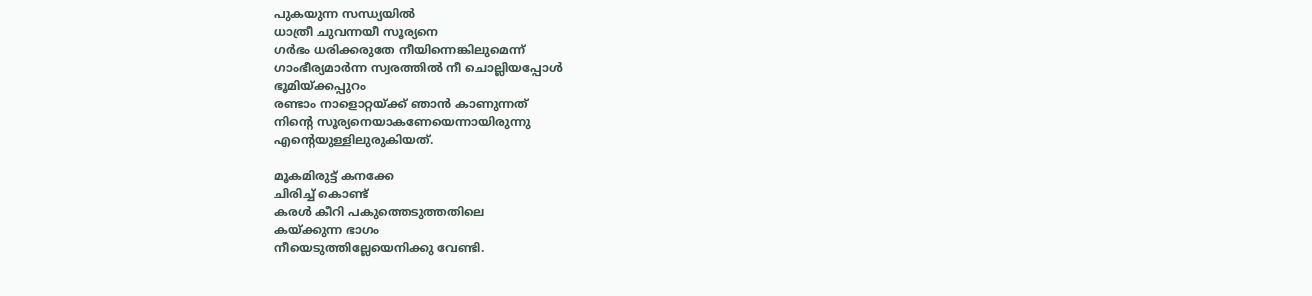പുകയുന്ന സന്ധ്യയില്‍
ധാത്രീ ചുവന്നയീ സൂര്യനെ
ഗര്‍ഭം ധരിക്കരുതേ നീയിന്നെങ്കിലുമെന്ന്
ഗാംഭീര്യമാര്‍ന്ന സ്വരത്തില്‍ നീ ചൊല്ലിയപ്പോള്‍
ഭൂമിയ്ക്കപ്പുറം
രണ്ടാം നാളൊറ്റയ്ക്ക് ഞാന്‍ കാണുന്നത്‍
നിന്‍റെ സൂര്യനെയാകണേയെന്നായിരുന്നു
എന്‍റെയുള്ളിലുരുകിയത്.

മൂകമിരുട്ട് കനക്കേ
ചിരിച്ച് കൊണ്ട്
കരള്‍ കീറി പകുത്തെടുത്തതിലെ
കയ്ക്കുന്ന ഭാഗം
നീയെടുത്തില്ലേയെനിക്കു വേണ്ടി.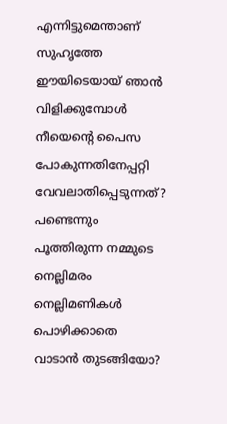എന്നിട്ടുമെന്താണ് സുഹൃത്തേ
ഈയിടെയായ് ഞാന്‍ വിളിക്കുമ്പോള്‍
നീയെന്റെ പൈസ പോകുന്നതിനേപ്പറ്റി
വേവലാതിപ്പെടുന്നത്?
പണ്ടെന്നും പൂത്തിരുന്ന നമ്മുടെ നെല്ലിമരം
നെല്ലിമണികള്‍ പൊഴിക്കാതെ
വാടാന്‍ തുടങ്ങിയോ?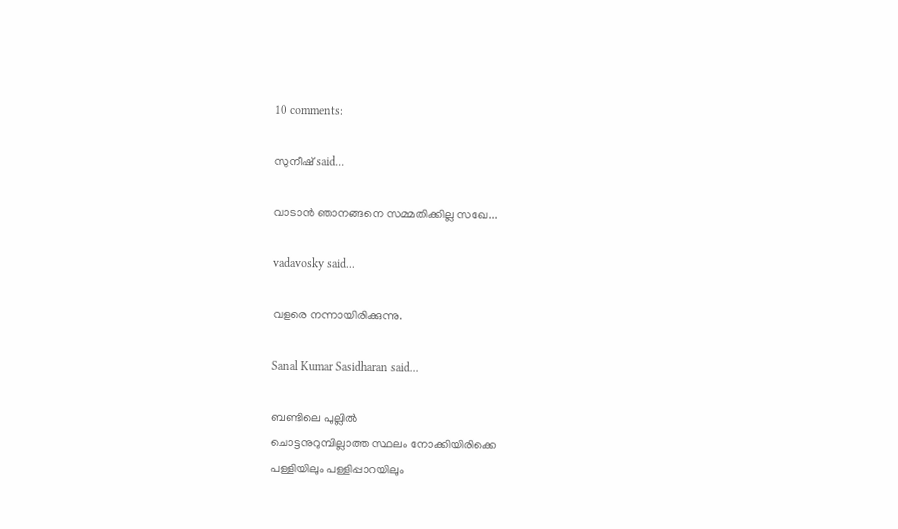10 comments:

സുനീഷ് said...

വാടാന്‍ ഞാനങ്ങനെ സമ്മതിക്കില്ല സഖേ...

vadavosky said...

വളരെ നന്നായിരിക്കുന്നു.

Sanal Kumar Sasidharan said...

ബണ്ടിലെ പുല്ലില്‍
ചൊട്ടനുറുമ്പില്ലാത്ത സ്ഥലം നോക്കിയിരിക്കെ
പള്ളിയിലും പള്ളിപ്പാറയിലും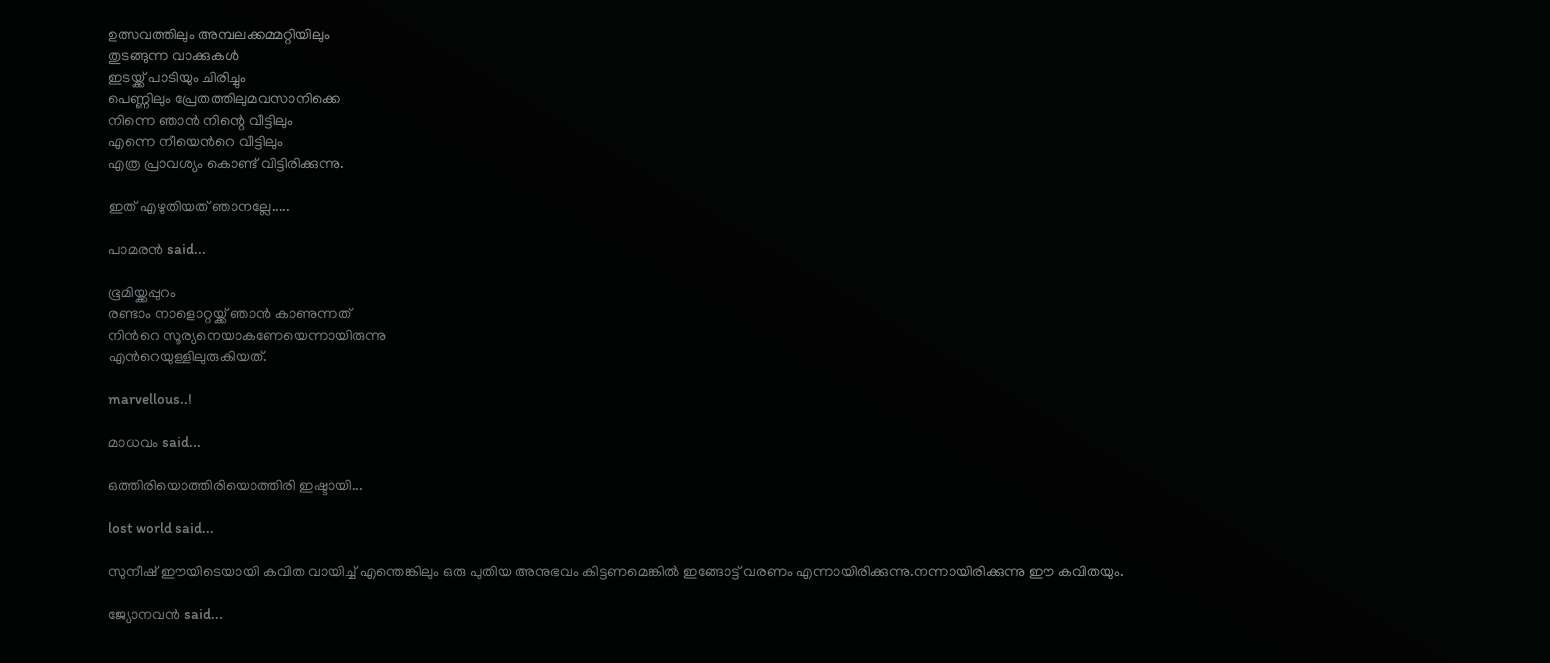ഉത്സവത്തിലും അമ്പലക്കമ്മറ്റിയിലും
തുടങ്ങുന്ന വാക്കുകള്‍
ഇടയ്ക്ക് പാടിയും ചിരിച്ചും
പെണ്ണിലും പ്രേതത്തിലുമവസാനിക്കെ
നിന്നെ ഞാന്‍ നിന്റെ വീട്ടിലും
എന്നെ നീയെന്‍റെ വീട്ടിലും
എത്ര പ്രാവശ്യം കൊണ്ട് വിട്ടിരിക്കുന്നു.

ഇത് എഴുതിയത് ഞാനല്ലേ.....

പാമരന്‍ said...

ഭൂമിയ്ക്കപ്പുറം
രണ്ടാം നാളൊറ്റയ്ക്ക് ഞാന്‍ കാണുന്നത്‍
നിന്‍റെ സൂര്യനെയാകണേയെന്നായിരുന്നു
എന്‍റെയുള്ളിലുരുകിയത്.

marvellous..!

മാധവം said...

ഒത്തിരിയൊത്തിരിയൊത്തിരി ഇഷ്ടായി...

lost world said...

സുനീഷ് ഈയിടെയായി കവിത വായിച്ച് എന്തെങ്കിലും ഒരു പുതിയ അനുഭവം കിട്ടണമെങ്കില്‍ ഇങ്ങോട്ട് വരണം എന്നായിരിക്കുന്നു.നന്നായിരിക്കുന്നു ഈ കവിതയും.

ജ്യോനവന്‍ said...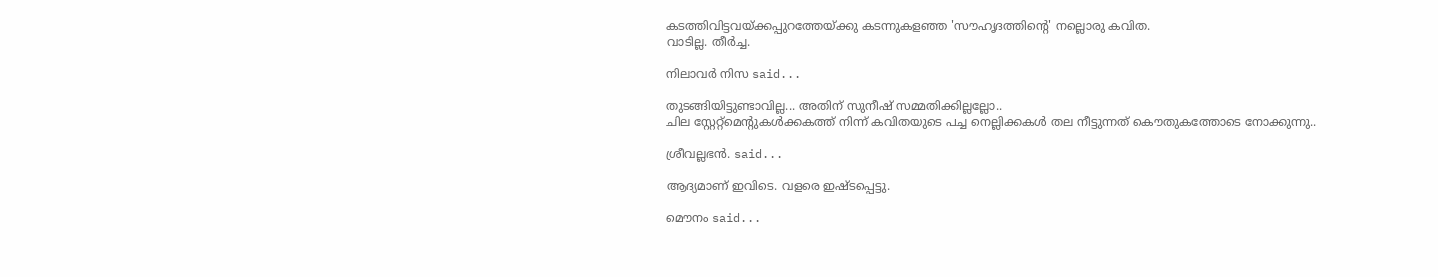കടത്തിവിട്ടവയ്ക്കപ്പുറത്തേയ്ക്കു കടന്നുകളഞ്ഞ 'സൗഹൃദത്തിന്റെ' നല്ലൊരു കവിത.
വാടില്ല. തീര്‍ച്ച.

നിലാവര്‍ നിസ said...

തുടങ്ങിയിട്ടുണ്ടാവില്ല... അതിന് സുനീഷ് സമ്മതിക്കില്ലല്ലോ..
ചില സ്റ്റേറ്റ്മെന്റുകള്‍ക്കകത്ത് നിന്ന് കവിതയുടെ പച്ച നെല്ലിക്കകള്‍ തല നീട്ടുന്നത് കൌതുകത്തോടെ നോക്കുന്നു..

ശ്രീവല്ലഭന്‍. said...

ആദ്യമാണ് ഇവിടെ. വളരെ ഇഷ്ടപ്പെട്ടു.

മൌനം said...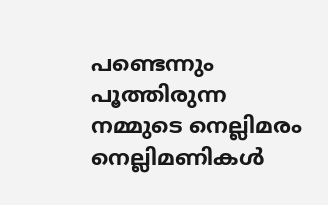പണ്ടെന്നും പൂത്തിരുന്ന നമ്മുടെ നെല്ലിമരം
നെല്ലിമണികള്‍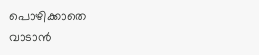പൊഴിക്കാതെ
വാടാന്‍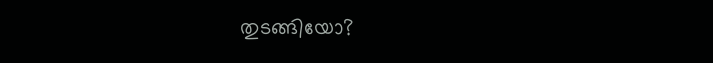തുടങ്ങിയോ?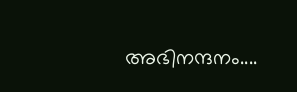അഭിനന്ദനം....